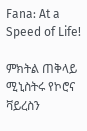Fana: At a Speed of Life!

ምክትል ጠቅላይ ሚኒስትሩ የኮሮና ቫይረስን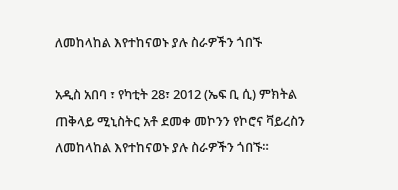ለመከላከል እየተከናወኑ ያሉ ስራዎችን ጎበኙ

አዲስ አበባ ፣ የካቲት 28፣ 2012 (ኤፍ ቢ ሲ) ምክትል ጠቅላይ ሚኒስትር አቶ ደመቀ መኮንን የኮሮና ቫይረስን ለመከላከል እየተከናወኑ ያሉ ስራዎችን ጎበኙ።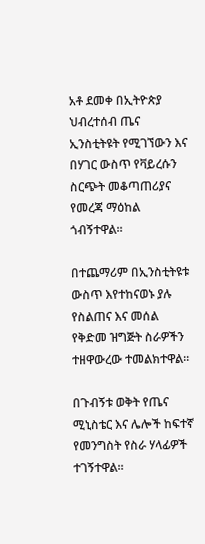አቶ ደመቀ በኢትዮጵያ ህብረተሰብ ጤና ኢንስቲትዩት የሚገኘውን እና በሃገር ውስጥ የቫይረሱን ስርጭት መቆጣጠሪያና የመረጃ ማዕከል ጎብኝተዋል።

በተጨማሪም በኢንስቲትዩቱ ውስጥ እየተከናወኑ ያሉ የስልጠና እና መሰል የቅድመ ዝግጅት ስራዎችን ተዘዋውረው ተመልክተዋል።

በጉብኝቱ ወቅት የጤና ሚኒስቴር እና ሌሎች ከፍተኛ የመንግስት የስራ ሃላፊዎች ተገኝተዋል።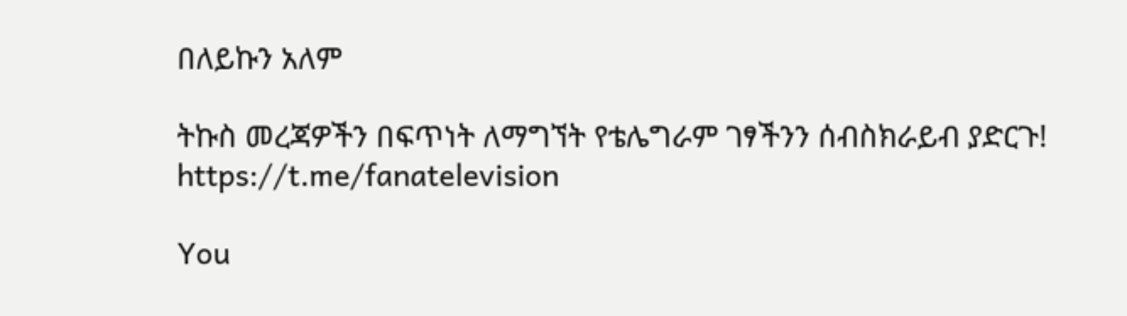በለይኩን አለም

ትኩስ መረጃዎችን በፍጥነት ለማግኘት የቴሌግራም ገፃችንን ሰብስክራይብ ያድርጉ!
https://t.me/fanatelevision

You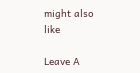might also like

Leave A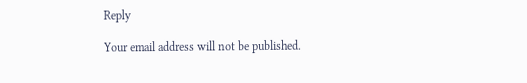Reply

Your email address will not be published.